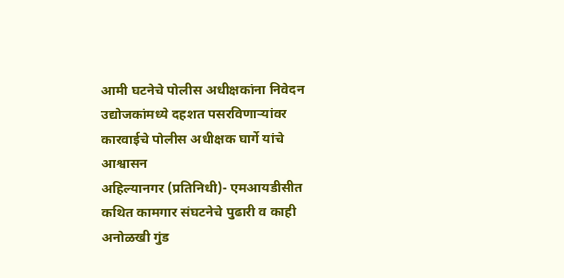आमी घटनेचे पोलीस अधीक्षकांना निवेदन
उद्योजकांमध्ये दहशत पसरविणाऱ्यांवर कारवाईचे पोलीस अधीक्षक घार्गे यांचे आश्वासन
अहिल्यानगर (प्रतिनिधी)- एमआयडीसीत कथित कामगार संघटनेचे पुढारी व काही अनोळखी गुंड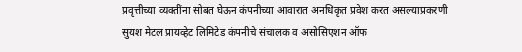प्रवृत्तीच्या व्यक्तींना सोबत घेऊन कंपनीच्या आवारात अनधिकृत प्रवेश करत असल्याप्रकरणी सुयश मेटल प्रायव्हेट लिमिटेड कंपनीचे संचालक व असोसिएशन ऑफ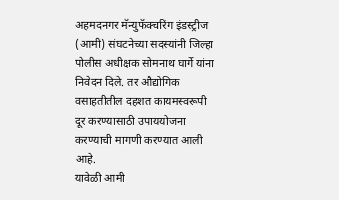अहमदनगर मॅन्युफॅक्चरिंग इंडस्ट्रीज (आमी) संघटनेच्या सदस्यांनी जिल्हा पोलीस अधीक्षक सोमनाथ घार्गे यांना निवेदन दिले. तर औद्योगिक वसाहतीतील दहशत कायमस्वरूपी दूर करण्यासाठी उपाययोजना करण्याची मागणी करण्यात आली आहे.
यावेळी आमी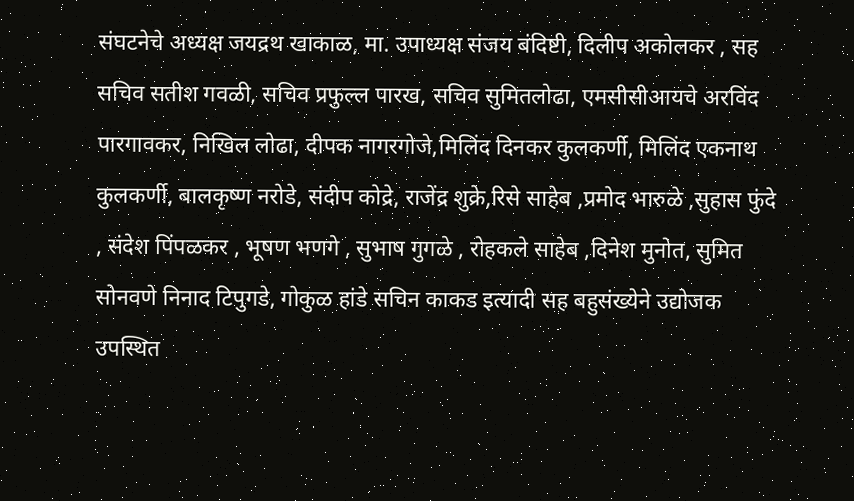संघटनेचे अध्यक्ष जयद्रथ खाकाळ, मा. उपाध्यक्ष संजय बंदिष्टी, दिलीप अकोलकर , सह सचिव सतीश गवळी, सचिव प्रफुल्ल पारख, सचिव सुमितलोढा, एमसीसीआयचे अरविंद पारगावकर, निखिल लोढा, दीपक नागरगोजे,मिलिंद दिनकर कुलकर्णी, मिलिंद एकनाथ कुलकर्णी, बालकृष्ण नरोडे, संदीप कोद्रे, राजेंद्र शुक्रे,रिसे साहेब ,प्रमोद भारुळे ,सुहास फुंदे , संदेश पिंपळकर , भूषण भणगे , सुभाष गुगळे , रोहकले साहेब ,दिनेश मुनोत, सुमित सोनवणे निनाद टिपुगडे, गोकुळ हांडे सचिन काकड इत्यादी सह बहुसंख्येने उद्योजक उपस्थित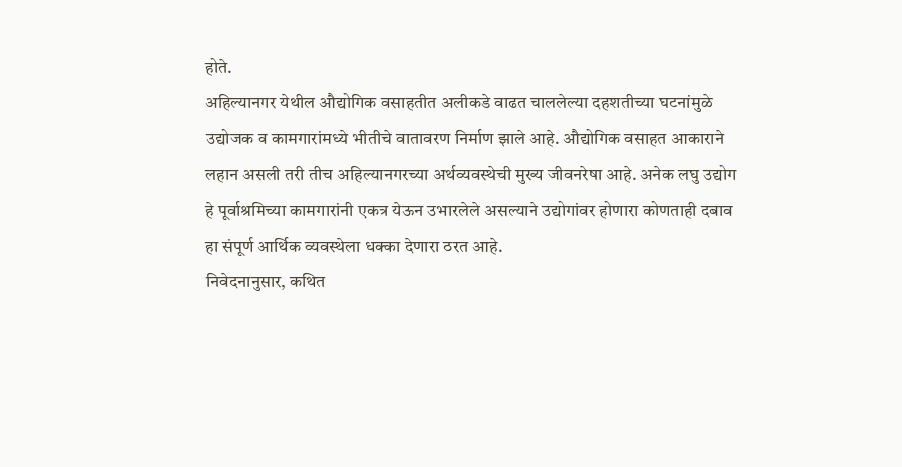होते.
अहिल्यानगर येथील औद्योगिक वसाहतीत अलीकडे वाढत चाललेल्या दहशतीच्या घटनांमुळे उद्योजक व कामगारांमध्ये भीतीचे वातावरण निर्माण झाले आहे. औद्योगिक वसाहत आकाराने लहान असली तरी तीच अहिल्यानगरच्या अर्थव्यवस्थेची मुख्य जीवनरेषा आहे. अनेक लघु उद्योग हे पूर्वाश्रमिच्या कामगारांनी एकत्र येऊन उभारलेले असल्याने उद्योगांवर होणारा कोणताही दबाव हा संपूर्ण आर्थिक व्यवस्थेला धक्का देणारा ठरत आहे.
निवेदनानुसार, कथित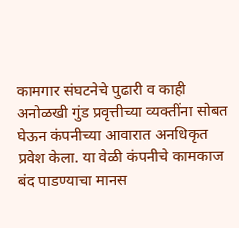कामगार संघटनेचे पुढारी व काही अनोळखी गुंड प्रवृत्तीच्या व्यक्तींना सोबत घेऊन कंपनीच्या आवारात अनधिकृत प्रवेश केला. या वेळी कंपनीचे कामकाज बंद पाडण्याचा मानस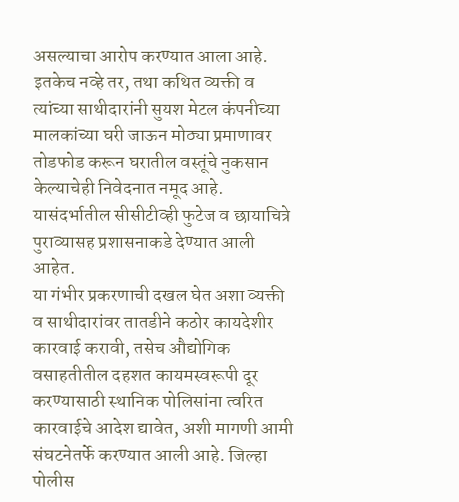असल्याचा आरोप करण्यात आला आहे. इतकेच नव्हे तर, तथा कथित व्यक्ती व त्यांच्या साथीदारांनी सुयश मेटल कंपनीच्या मालकांच्या घरी जाऊन मोठ्या प्रमाणावर तोडफोड करून घरातील वस्तूंचे नुकसान केल्याचेही निवेदनात नमूद आहे. यासंदर्भातील सीसीटीव्ही फुटेज व छायाचित्रे पुराव्यासह प्रशासनाकडे देण्यात आली आहेत.
या गंभीर प्रकरणाची दखल घेत अशा व्यक्ती व साथीदारांवर तातडीने कठोर कायदेशीर कारवाई करावी, तसेच औद्योगिक वसाहतीतील दहशत कायमस्वरूपी दूर करण्यासाठी स्थानिक पोलिसांना त्वरित कारवाईचे आदेश द्यावेत, अशी मागणी आमी संघटनेतर्फे करण्यात आली आहे. जिल्हा पोलीस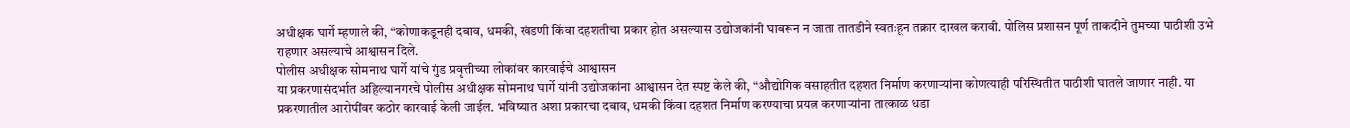अधीक्षक घार्गे म्हणाले की, “कोणाकडूनही दबाव, धमकी, खंडणी किंवा दहशतीचा प्रकार होत असल्यास उद्योजकांनी घाबरून न जाता तातडीने स्वतःहून तक्रार दाखल करावी. पोलिस प्रशासन पूर्ण ताकदीने तुमच्या पाठीशी उभे राहणार असल्याचे आश्वासन दिले.
पोलीस अधीक्षक सोमनाथ घार्गे यांचे गुंड प्रवृत्तीच्या लोकांवर कारवाईचे आश्वासन
या प्रकरणासंदर्भात अहिल्यानगरचे पोलीस अधीक्षक सोमनाथ घार्गे यांनी उद्योजकांना आश्वासन देत स्पष्ट केले की, “औद्योगिक वसाहतीत दहशत निर्माण करणाऱ्यांना कोणत्याही परिस्थितीत पाठीशी घातले जाणार नाही. या प्रकरणातील आरोपींवर कठोर कारवाई केली जाईल. भविष्यात अशा प्रकारचा दबाव, धमकी किंवा दहशत निर्माण करण्याचा प्रयत्न करणाऱ्यांना तात्काळ धडा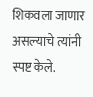शिकवला जाणार असल्याचे त्यांनी स्पष्ट केले.